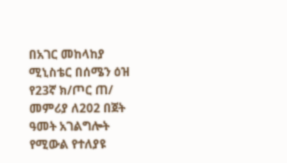በአገር መከላከያ ሚኒስቴር በሰሜን ዕዝ የ23ኛ ክ/ጦር ጠ/ መምሪያ ለ202 በጀት ዓመት አገልግሎት የሚውል የተለያዩ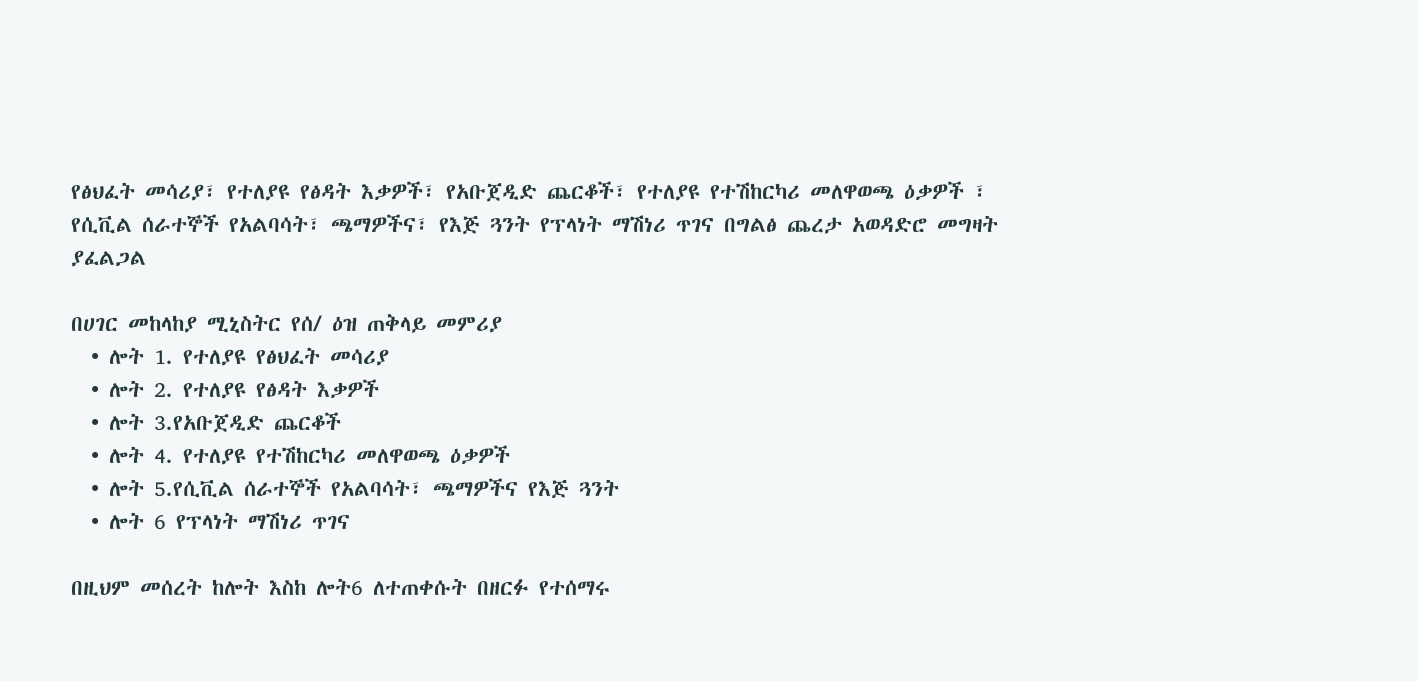የፅህፈት መሳሪያ፣ የተለያዩ የፅዳት እቃዎች፣ የአቡጀዲድ ጨርቆች፣ የተለያዩ የተሽከርካሪ መለዋወጫ ዕቃዎች ፣ የሲቪል ሰራተኞች የአልባሳት፣ ጫማዎችና፣ የእጅ ጓንት የፕላነት ማሽነሪ ጥገና በግልፅ ጨረታ አወዳድሮ መግዛት ያፈልጋል

በሀገር መከላከያ ሚኒስትር የሰ/ ዕዝ ጠቅላይ መምሪያ
  • ሎት 1. የተለያዩ የፅህፈት መሳሪያ
  • ሎት 2. የተለያዩ የፅዳት እቃዎች
  • ሎት 3.የአቡጀዲድ ጨርቆች
  • ሎት 4. የተለያዩ የተሽከርካሪ መለዋወጫ ዕቃዎች
  • ሎት 5.የሲቪል ሰራተኞች የአልባሳት፣ ጫማዎችና የእጅ ጓንት
  • ሎት 6 የፕላነት ማሽነሪ ጥገና

በዚህም መሰረት ከሎት እስከ ሎት6 ለተጠቀሱት በዘርፉ የተሰማሩ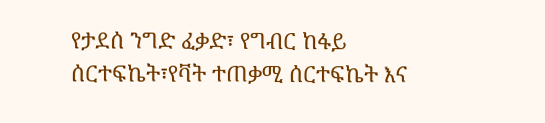የታደሰ ንግድ ፈቃድ፣ የግብር ከፋይ ሰርተፍኬት፣የቫት ተጠቃሚ ሰርተፍኬት እና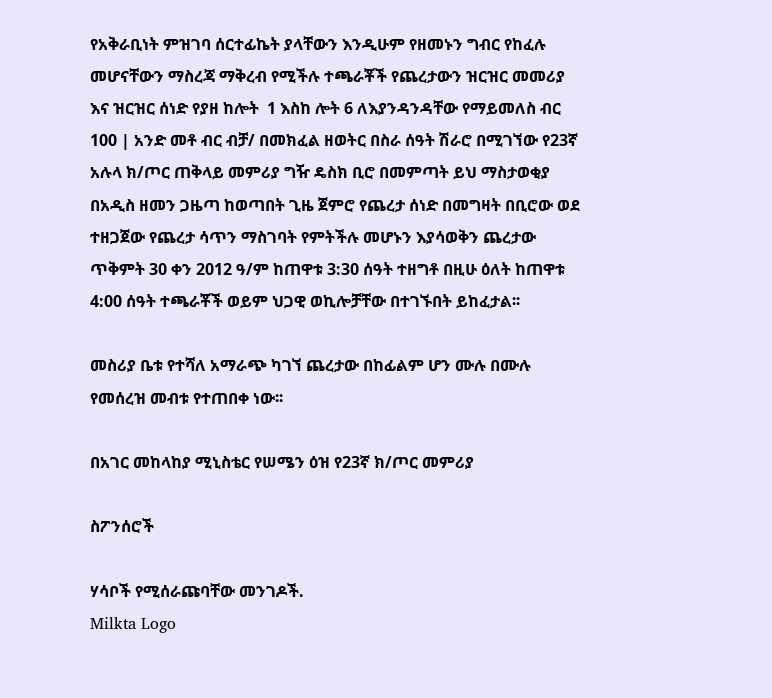የአቅራቢነት ምዝገባ ሰርተፊኬት ያላቸውን እንዲሁም የዘመኑን ግብር የከፈሉ መሆናቸውን ማስረጃ ማቅረብ የሚችሉ ተጫራቾች የጨረታውን ዝርዝር መመሪያ እና ዝርዝር ሰነድ የያዘ ከሎት  1 እስከ ሎት 6 ለእያንዳንዳቸው የማይመለስ ብር 100 | አንድ መቶ ብር ብቻ/ በመክፈል ዘወትር በስራ ሰዓት ሽራሮ በሚገኘው የ23ኛ አሉላ ክ/ጦር ጠቅላይ መምሪያ ግዥ ዴስክ ቢሮ በመምጣት ይህ ማስታወቂያ በአዲስ ዘመን ጋዜጣ ከወጣበት ጊዜ ጀምሮ የጨረታ ሰነድ በመግዛት በቢሮው ወደ ተዘጋጀው የጨረታ ሳጥን ማስገባት የምትችሉ መሆኑን እያሳወቅን ጨረታው ጥቅምት 30 ቀን 2012 ዓ/ም ከጠዋቱ 3:30 ሰዓት ተዘግቶ በዚሁ ዕለት ከጠዋቱ 4:00 ሰዓት ተጫራቾች ወይም ህጋዊ ወኪሎቻቸው በተገኙበት ይከፈታል፡፡

መስሪያ ቤቱ የተሻለ አማራጭ ካገኘ ጨረታው በከፊልም ሆን ሙሉ በሙሉ የመሰረዝ መብቱ የተጠበቀ ነው፡፡

በአገር መከላከያ ሚኒስቴር የሠሜን ዕዝ የ23ኛ ክ/ጦር መምሪያ

ስፖንሰሮች

ሃሳቦች የሚሰራጩባቸው መንገዶች.
Milkta Logo